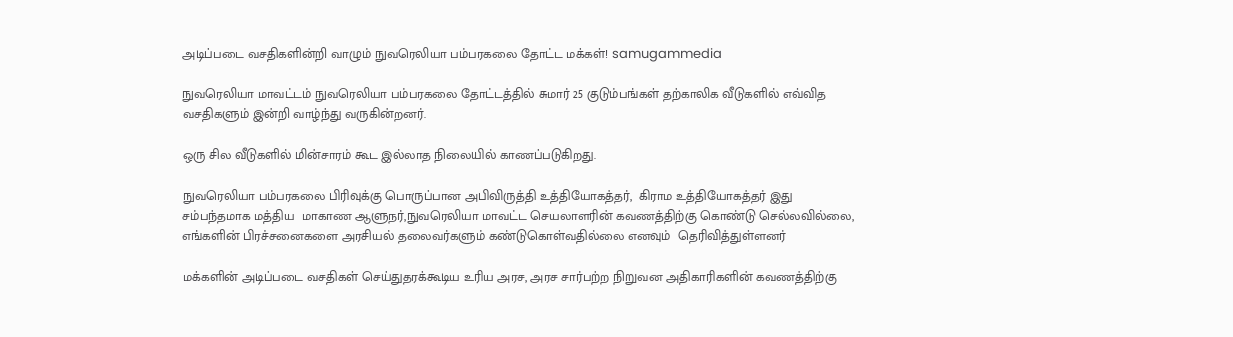அடிப்படை வசதிகளின்றி வாழும் நுவரெலியா பம்பரகலை தோட்ட மக்கள்! samugammedia

நுவரெலியா மாவட்டம் நுவரெலியா பம்பரகலை தோட்டத்தில் சுமார் 25 குடும்பங்கள் தற்காலிக வீடுகளில் எவ்வித வசதிகளும் இன்றி வாழ்ந்து வருகின்றனர்.

ஒரு சில வீடுகளில் மின்சாரம் கூட இல்லாத நிலையில் காணப்படுகிறது.

நுவரெலியா பம்பரகலை பிரிவுக்கு பொருப்பான அபிவிருத்தி உத்தியோகத்தர்,  கிராம உத்தியோகத்தர் இது சம்பந்தமாக மத்திய  மாகாண ஆளுநர்,நுவரெலியா மாவட்ட செயலாளரின் கவணத்திற்கு கொண்டு செல்லவில்லை, எங்களின் பிரச்சனைகளை அரசியல் தலைவர்களும் கண்டுகொள்வதில்லை எனவும்  தெரிவித்துள்ளனர்

மக்களின் அடிப்படை வசதிகள் செய்துதரக்கூடிய உரிய அரச, அரச சார்பற்ற நிறுவன அதிகாரிகளின் கவணத்திற்கு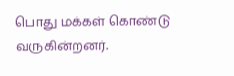பொது மக்கள் கொண்டு வருகின்றனர்.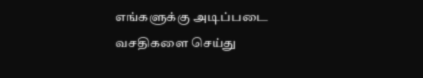எங்களுக்கு அடிப்படை வசதிகளை செய்து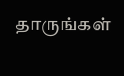தாருங்கள்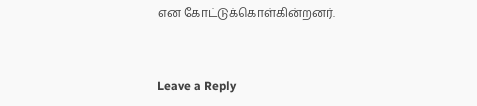என கோட்டுக்கொள்கின்றனர்.


Leave a Reply